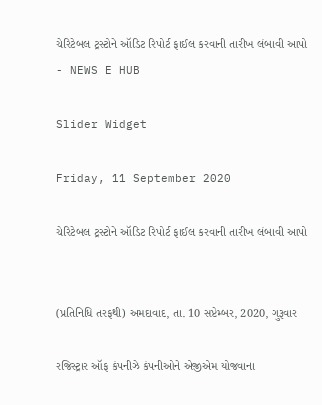ચેરિટેબલ ટ્રસ્ટોને ઑડિટ રિપોર્ટ ફાઈલ કરવાની તારીખ લંબાવી આપો - NEWS E HUB

Slider Widget

Friday, 11 September 2020

ચેરિટેબલ ટ્રસ્ટોને ઑડિટ રિપોર્ટ ફાઈલ કરવાની તારીખ લંબાવી આપો


(પ્રતિનિધિ તરફથી) અમદાવાદ, તા. 10 સપ્ટેમ્બર, 2020, ગુરૂવાર

રજિસ્ટ્રાર ઑફ કંપનીઝે કંપનીઓને એજીએમ યોજવાના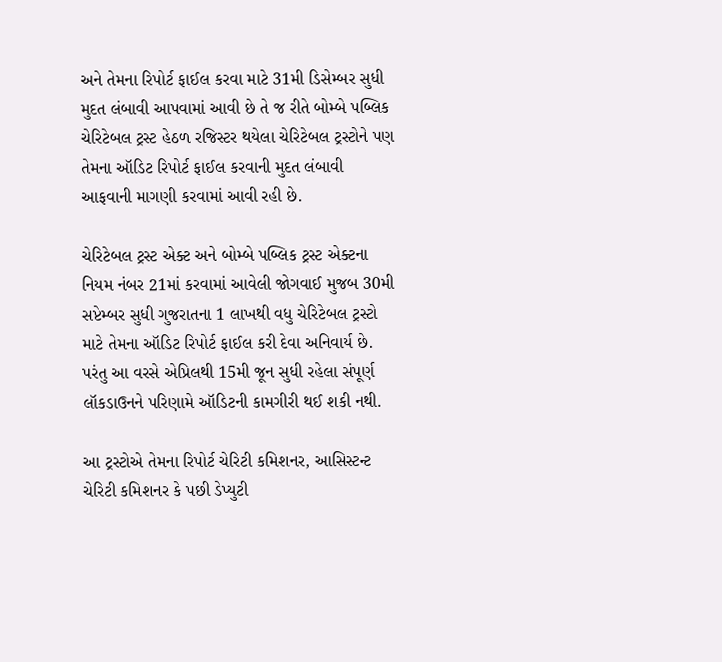અને તેમના રિપોર્ટ ફાઈલ કરવા માટે 31મી ડિસેમ્બર સુધી મુદત લંબાવી આપવામાં આવી છે તે જ રીતે બોમ્બે પબ્લિક ચેરિટેબલ ટ્રસ્ટ હેઠળ રજિસ્ટર થયેલા ચેરિટેબલ ટ્રસ્ટોને પણ તેમના ઑડિટ રિપોર્ટ ફાઈલ કરવાની મુદત લંબાવી આફવાની માગણી કરવામાં આવી રહી છે.

ચેરિટેબલ ટ્રસ્ટ એક્ટ અને બોમ્બે પબ્લિક ટ્રસ્ટ એક્ટના નિયમ નંબર 21માં કરવામાં આવેલી જોગવાઈ મુજબ 30મી સપ્ટેમ્બર સુધી ગુજરાતના 1 લાખથી વધુ ચેરિટેબલ ટ્રસ્ટો માટે તેમના ઑડિટ રિપોર્ટ ફાઈલ કરી દેવા અનિવાર્ય છે. પરંતુ આ વરસે એપ્રિલથી 15મી જૂન સુધી રહેલા સંપૂર્ણ લૉકડાઉનને પરિણામે ઑડિટની કામગીરી થઈ શકી નથી.

આ ટ્રસ્ટોએ તેમના રિપોર્ટ ચેરિટી કમિશનર, આસિસ્ટન્ટ ચેરિટી કમિશનર કે પછી ડેપ્યુટી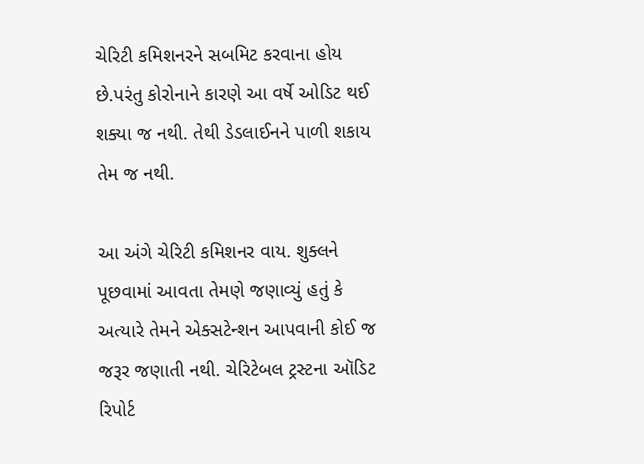ચેરિટી કમિશનરને સબમિટ કરવાના હોય છે.પરંતુ કોરોનાને કારણે આ વર્ષે ઓડિટ થઈ શક્યા જ નથી. તેથી ડેડલાઈનને પાળી શકાય તેમ જ નથી.

આ અંગે ચેરિટી કમિશનર વાય. શુક્લને પૂછવામાં આવતા તેમણે જણાવ્યું હતું કે અત્યારે તેમને એક્સટેન્શન આપવાની કોઈ જ જરૂર જણાતી નથી. ચેરિટેબલ ટ્રસ્ટના ઑડિટ રિપોર્ટ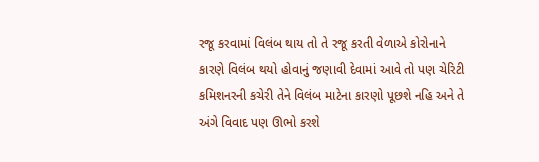રજૂ કરવામાં વિલંબ થાય તો તે રજૂ કરતી વેળાએ કોરોનાને કારણે વિલંબ થયો હોવાનું જણાવી દેવામાં આવે તો પણ ચેરિટી કમિશનરની કચેરી તેને વિલંબ માટેના કારણો પૂછશે નહિ અને તે અંગે વિવાદ પણ ઊભો કરશે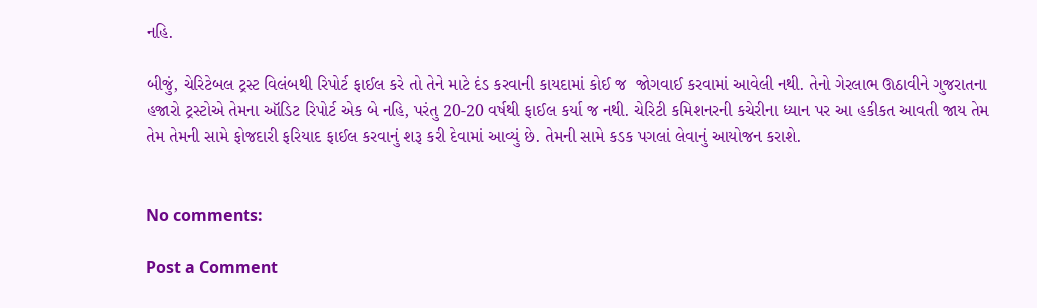નહિ.

બીજું, ચેરિટેબલ ટ્રસ્ટ વિલંબથી રિપોર્ટ ફાઈલ કરે તો તેને માટે દંડ કરવાની કાયદામાં કોઈ જ  જોગવાઈ કરવામાં આવેલી નથી. તેનો ગેરલાભ ઊઠાવીને ગુજરાતના હજારો ટ્રસ્ટોએ તેમના ઑડિટ રિપોર્ટ એક બે નહિ, પરંતુ 20-20 વર્ષથી ફાઈલ કર્યા જ નથી. ચેરિટી કમિશનરની કચેરીના ધ્યાન પર આ હકીકત આવતી જાય તેમ તેમ તેમની સામે ફોજદારી ફરિયાદ ફાઈલ કરવાનું શરૂ કરી દેવામાં આવ્યું છે. તેમની સામે કડક પગલાં લેવાનું આયોજન કરાશે.


No comments:

Post a Comment